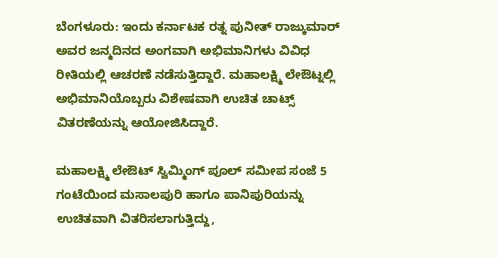ಬೆಂಗಳೂರು: ಇಂದು ಕರ್ನಾಟಕ ರತ್ನ ಪುನೀತ್ ರಾಜ್ಕುಮಾರ್ ಅವರ ಜನ್ಮದಿನದ ಅಂಗವಾಗಿ ಅಭಿಮಾನಿಗಳು ವಿವಿಧ ರೀತಿಯಲ್ಲಿ ಆಚರಣೆ ನಡೆಸುತ್ತಿದ್ದಾರೆ. ಮಹಾಲಕ್ಷ್ಮಿ ಲೇಔಟ್ನಲ್ಲಿ ಅಭಿಮಾನಿಯೊಬ್ಬರು ವಿಶೇಷವಾಗಿ ಉಚಿತ ಚಾಟ್ಸ್ ವಿತರಣೆಯನ್ನು ಆಯೋಜಿಸಿದ್ದಾರೆ.

ಮಹಾಲಕ್ಷ್ಮಿ ಲೇಔಟ್ ಸ್ವಿಮ್ಮಿಂಗ್ ಪೂಲ್ ಸಮೀಪ ಸಂಜೆ 5 ಗಂಟೆಯಿಂದ ಮಸಾಲಪುರಿ ಹಾಗೂ ಪಾನಿಪುರಿಯನ್ನು ಉಚಿತವಾಗಿ ವಿತರಿಸಲಾಗುತ್ತಿದ್ದು,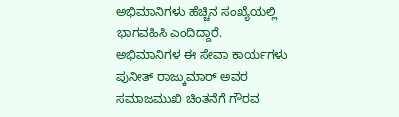ಅಭಿಮಾನಿಗಳು ಹೆಚ್ಚಿನ ಸಂಖ್ಯೆಯಲ್ಲಿ ಭಾಗವಹಿಸಿ ಎಂದಿದ್ದಾರೆ.
ಅಭಿಮಾನಿಗಳ ಈ ಸೇವಾ ಕಾರ್ಯಗಳು ಪುನೀತ್ ರಾಜ್ಕುಮಾರ್ ಅವರ ಸಮಾಜಮುಖಿ ಚಿಂತನೆಗೆ ಗೌರವ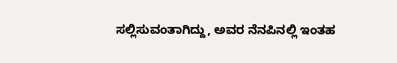ಸಲ್ಲಿಸುವಂತಾಗಿದ್ದು, ಅವರ ನೆನಪಿನಲ್ಲಿ ಇಂತಹ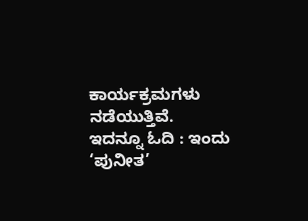ಕಾರ್ಯಕ್ರಮಗಳು ನಡೆಯುತ್ತಿವೆ.
ಇದನ್ನೂ ಓದಿ : ಇಂದು ‘ಪುನೀತ’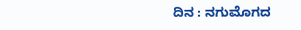ದಿನ : ನಗುಮೊಗದ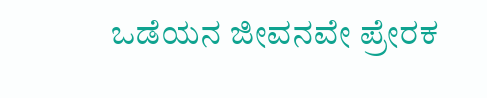ಒಡೆಯನ ಜೀವನವೇ ಪ್ರೇರಕ